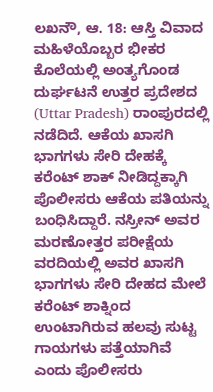ಲಖನೌ, ಆ. 18: ಆಸ್ತಿ ವಿವಾದ ಮಹಿಳೆಯೊಬ್ಬರ ಭೀಕರ ಕೊಲೆಯಲ್ಲಿ ಅಂತ್ಯಗೊಂಡ ದುರ್ಘಟನೆ ಉತ್ತರ ಪ್ರದೇಶದ (Uttar Pradesh) ರಾಂಪುರದಲ್ಲಿ ನಡೆದಿದೆ. ಆಕೆಯ ಖಾಸಗಿ ಭಾಗಗಳು ಸೇರಿ ದೇಹಕ್ಕೆ ಕರೆಂಟ್ ಶಾಕ್ ನೀಡಿದ್ದಕ್ಕಾಗಿ ಪೊಲೀಸರು ಆಕೆಯ ಪತಿಯನ್ನು ಬಂಧಿಸಿದ್ದಾರೆ. ನಸ್ರೀನ್ ಅವರ ಮರಣೋತ್ತರ ಪರೀಕ್ಷೆಯ ವರದಿಯಲ್ಲಿ ಅವರ ಖಾಸಗಿ ಭಾಗಗಳು ಸೇರಿ ದೇಹದ ಮೇಲೆ ಕರೆಂಟ್ ಶಾಕ್ನಿಂದ ಉಂಟಾಗಿರುವ ಹಲವು ಸುಟ್ಟ ಗಾಯಗಳು ಪತ್ತೆಯಾಗಿವೆ ಎಂದು ಪೊಲೀಸರು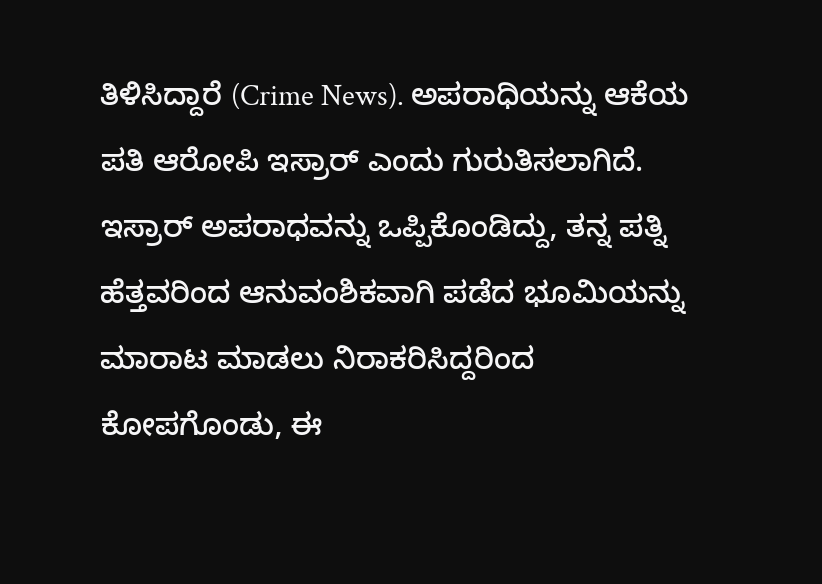ತಿಳಿಸಿದ್ದಾರೆ (Crime News). ಅಪರಾಧಿಯನ್ನು ಆಕೆಯ ಪತಿ ಆರೋಪಿ ಇಸ್ರಾರ್ ಎಂದು ಗುರುತಿಸಲಾಗಿದೆ.
ಇಸ್ರಾರ್ ಅಪರಾಧವನ್ನು ಒಪ್ಪಿಕೊಂಡಿದ್ದು, ತನ್ನ ಪತ್ನಿ ಹೆತ್ತವರಿಂದ ಆನುವಂಶಿಕವಾಗಿ ಪಡೆದ ಭೂಮಿಯನ್ನು ಮಾರಾಟ ಮಾಡಲು ನಿರಾಕರಿಸಿದ್ದರಿಂದ ಕೋಪಗೊಂಡು, ಈ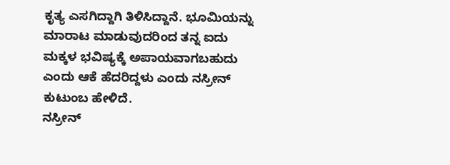ಕೃತ್ಯ ಎಸಗಿದ್ದಾಗಿ ತಿಳಿಸಿದ್ದಾನೆ. ಭೂಮಿಯನ್ನು ಮಾರಾಟ ಮಾಡುವುದರಿಂದ ತನ್ನ ಐದು ಮಕ್ಕಳ ಭವಿಷ್ಯಕ್ಕೆ ಅಪಾಯವಾಗಬಹುದು ಎಂದು ಆಕೆ ಹೆದರಿದ್ದಳು ಎಂದು ನಸ್ರೀನ್ ಕುಟುಂಬ ಹೇಳಿದೆ.
ನಸ್ರೀನ್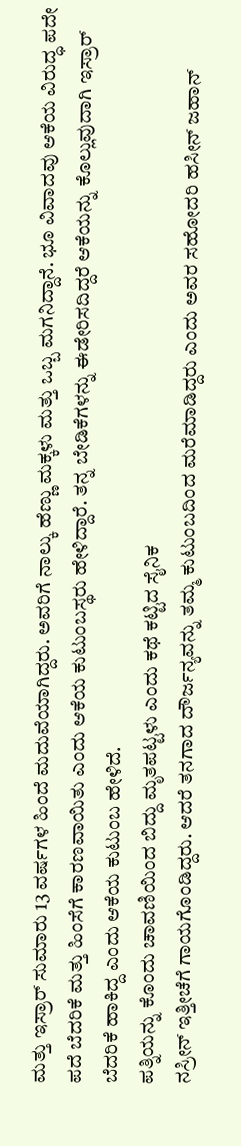ಮತ್ತು ಇಸ್ರಾರ್ ಸುಮಾರು 13 ವರ್ಷಗಳ ಹಿಂದೆ ಮದುವೆಯಾಗಿದ್ದರು. ಅವರಿಗೆ ನಾಲ್ಕು ಹೆಣ್ಣು ಮಕ್ಕಳು ಮತ್ತು ಒಬ್ಬ ಮಗನಿದ್ದಾನೆ. ಭೂ ವಿವಾದವು ಆಕೆಯ ವಿರುದ್ಧ ಪದೇ ಪದೆ ಬೆದರಿಕೆ ಮತ್ತು ಹಿಂಸೆಗೆ ಕಾರಣವಾಯಿತು ಎಂದು ಆಕೆಯ ಕುಟುಂಬಸ್ಥರು ಹೇಳಿದ್ದಾರೆ. ತನ್ನ ಬೇಡಿಕೆಗಳನ್ನು ಈಡೇರಿಸದಿದ್ದರೆ ಆಕೆಯನ್ನು ಕೊಲ್ಲುವುದಾಗಿ ಇಸ್ರಾರ್ ಬೆದರಿಕೆ ಹಾಕಿದ್ದ ಎಂದು ಆಕೆಯ ಕುಟುಂಬ ಹೇಳಿದೆ.
ಪತ್ನಿಯನ್ನು ಕೊಂದು ಚಾವಣಿಯಿಂದ ಬಿದ್ದು ಮೃತಪಟ್ಟಳು ಎಂದು ಕಥೆ ಕಟ್ಟಿದ ಸೈನಿಕ
ನಸ್ರೀನ್ ಇತ್ತೀಚೆಗೆ ಗಾಯಗೊಂಡಿದ್ದರು. ಆದರೆ ತನಗಾದ ದೌರ್ಜನ್ಯವನ್ನು ತಮ್ಮ ಕುಟುಂಬದಿಂದ ಮರೆಮಾಡಿದ್ದರು ಎಂದು ಅವರ ಸಹೋದರಿ ಹಸೀನ್ ಜಹಾನ್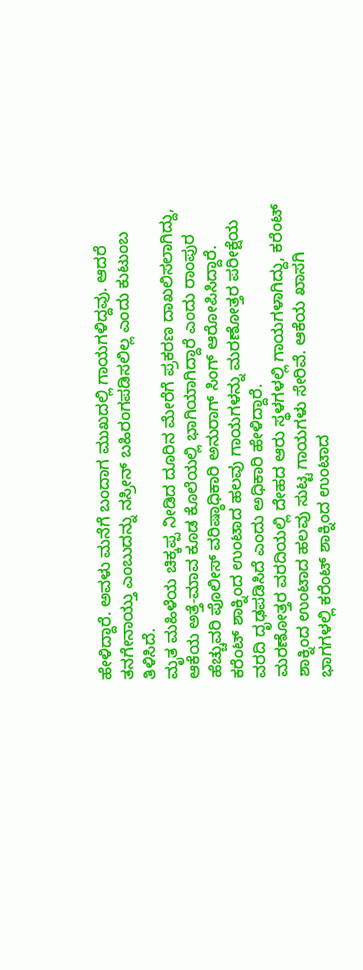ಹೇಳಿದ್ದಾರೆ. ಅವಳು ಮನೆಗೆ ಬಂದಾಗ ಮುಖದಲ್ಲಿ ಗಾಯಗಳಿದ್ದವು. ಆದರೆ ತನಗೇನಾಯ್ತು ಎಂಬುದನ್ನು ನಸ್ರೀನ್ ಬಹಿರಂಗಪಡಿಸಲಿಲ್ಲ ಎಂದು ಕುಟುಂಬ ತಿಳಿಸಿದೆ.
ಮೃತ ಮಹಿಳೆಯ ಚಿಕ್ಕಪ್ಪ ನೀಡಿದ ದೂರಿನ ಮೇರೆಗೆ ಪ್ರಕರಣ ದಾಖಲಿಸಲಾಗಿದ್ದು, ಆಕೆಯ ಅತ್ತೆ-ಮಾವ ಕೂಡ ಕೊಲೆಯಲ್ಲಿ ಭಾಗಿಯಾಗಿದ್ದಾರೆ ಎಂದು ರಾಂಪುರ ಹೆಚ್ಚುವರಿ ಪೊಲೀಸ್ ವರಿಷ್ಠಾಧಿಕಾರಿ ಅನುರಾಗ್ ಸಿಂಗ್ ಆರೋಪಿಸಿದ್ದಾರೆ. ಕರೆಂಟ್ ಶಾಕ್ನಿಂದ ಉಂಟಾದ ಹಲವು ಗಾಯಗಳನ್ನು ಮರಣೋತ್ತರ ಪರೀಕ್ಷೆಯ ವರದಿ ದೃಢಪಡಿಸಿದೆ ಎಂದು ಅಧಿಕಾರಿ ಹೇಳಿದ್ದಾರೆ.
ಮರಣೋತ್ತರ ವರದಿಯಲ್ಲಿ ದೇಹದ ಆರು ಸ್ಥಳಗಳಲ್ಲಿ ಗಾಯಗಳಾಗಿದ್ದು, ಕರೆಂಟ್ ಶಾಕ್ನಿಂದ ಉಂಟಾದ ಹಲವು ಸುಟ್ಟ ಗಾಯಗಳು ಸೇರಿವೆ. ಆಕೆಯ ಖಾಸಗಿ ಭಾಗಗಳಲ್ಲಿ ಕರೆಂಟ್ ಶಾಕ್ನಿಂದ ಉಂಟಾದ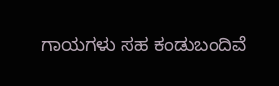ಗಾಯಗಳು ಸಹ ಕಂಡುಬಂದಿವೆ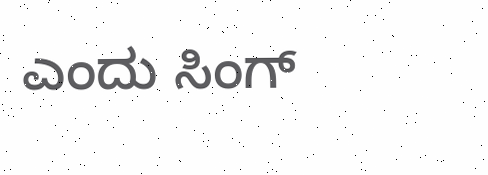ಎಂದು ಸಿಂಗ್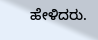ಹೇಳಿದರು.